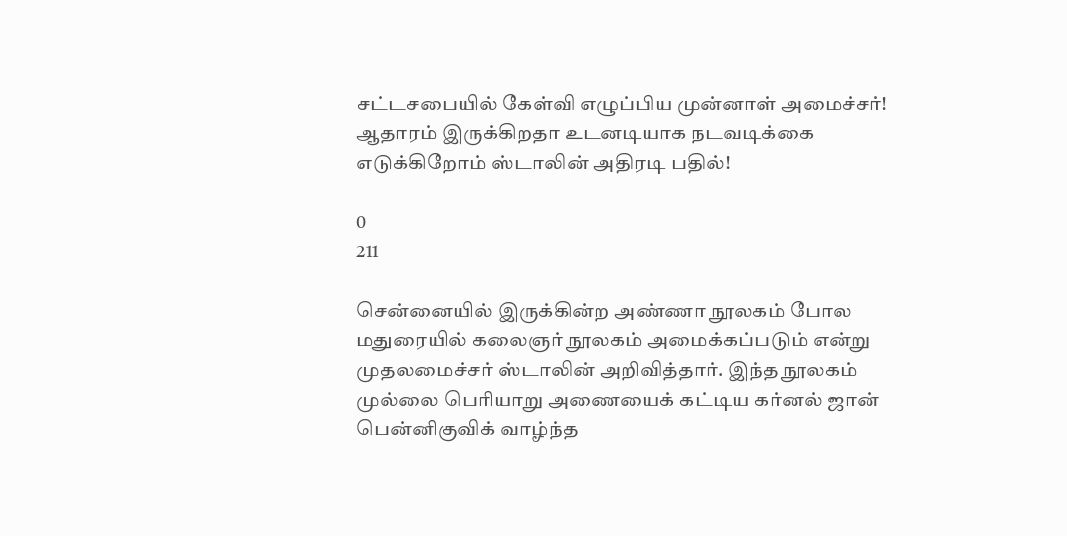சட்டசபையில் கேள்வி எழுப்பிய முன்னாள் அமைச்சர்! ஆதாரம் இருக்கிறதா உடனடியாக நடவடிக்கை எடுக்கிறோம் ஸ்டாலின் அதிரடி பதில்!

0
211

சென்னையில் இருக்கின்ற அண்ணா நூலகம் போல மதுரையில் கலைஞர் நூலகம் அமைக்கப்படும் என்று முதலமைச்சர் ஸ்டாலின் அறிவித்தார். இந்த நூலகம் முல்லை பெரியாறு அணையைக் கட்டிய கர்னல் ஜான் பென்னிகுவிக் வாழ்ந்த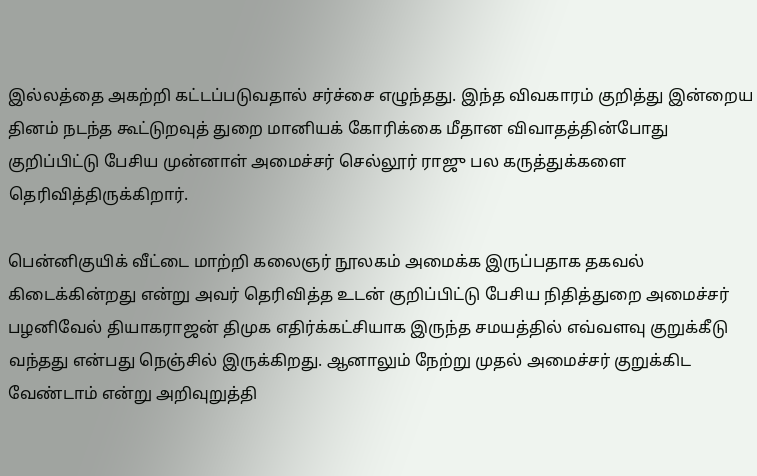இல்லத்தை அகற்றி கட்டப்படுவதால் சர்ச்சை எழுந்தது. இந்த விவகாரம் குறித்து இன்றைய தினம் நடந்த கூட்டுறவுத் துறை மானியக் கோரிக்கை மீதான விவாதத்தின்போது குறிப்பிட்டு பேசிய முன்னாள் அமைச்சர் செல்லூர் ராஜு பல கருத்துக்களை தெரிவித்திருக்கிறார்.

பென்னிகுயிக் வீட்டை மாற்றி கலைஞர் நூலகம் அமைக்க இருப்பதாக தகவல் கிடைக்கின்றது என்று அவர் தெரிவித்த உடன் குறிப்பிட்டு பேசிய நிதித்துறை அமைச்சர் பழனிவேல் தியாகராஜன் திமுக எதிர்க்கட்சியாக இருந்த சமயத்தில் எவ்வளவு குறுக்கீடு வந்தது என்பது நெஞ்சில் இருக்கிறது. ஆனாலும் நேற்று முதல் அமைச்சர் குறுக்கிட வேண்டாம் என்று அறிவுறுத்தி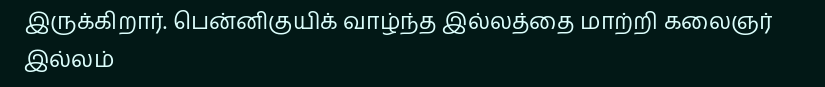இருக்கிறார். பென்னிகுயிக் வாழ்ந்த இல்லத்தை மாற்றி கலைஞர் இல்லம்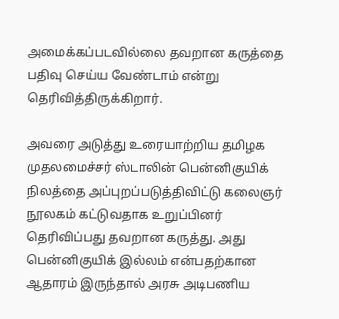அமைக்கப்படவில்லை தவறான கருத்தை பதிவு செய்ய வேண்டாம் என்று தெரிவித்திருக்கிறார்.

அவரை அடுத்து உரையாற்றிய தமிழக முதலமைச்சர் ஸ்டாலின் பென்னிகுயிக் நிலத்தை அப்புறப்படுத்திவிட்டு கலைஞர் நூலகம் கட்டுவதாக உறுப்பினர் தெரிவிப்பது தவறான கருத்து. அது பென்னிகுயிக் இல்லம் என்பதற்கான ஆதாரம் இருந்தால் அரசு அடிபணிய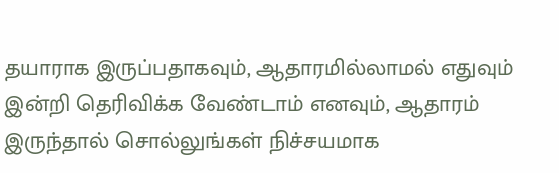தயாராக இருப்பதாகவும், ஆதாரமில்லாமல் எதுவும் இன்றி தெரிவிக்க வேண்டாம் எனவும், ஆதாரம் இருந்தால் சொல்லுங்கள் நிச்சயமாக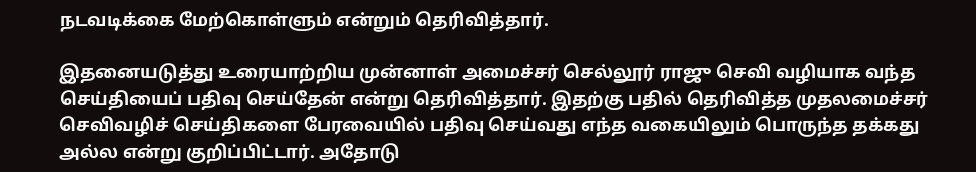நடவடிக்கை மேற்கொள்ளும் என்றும் தெரிவித்தார்.

இதனையடுத்து உரையாற்றிய முன்னாள் அமைச்சர் செல்லூர் ராஜு செவி வழியாக வந்த செய்தியைப் பதிவு செய்தேன் என்று தெரிவித்தார். இதற்கு பதில் தெரிவித்த முதலமைச்சர் செவிவழிச் செய்திகளை பேரவையில் பதிவு செய்வது எந்த வகையிலும் பொருந்த தக்கது அல்ல என்று குறிப்பிட்டார். அதோடு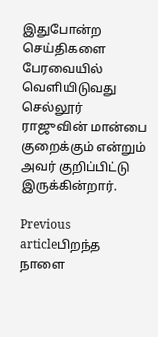இதுபோன்ற செய்திகளை பேரவையில் வெளியிடுவது செல்லூர் ராஜுவின் மான்பை குறைக்கும் என்றும் அவர் குறிப்பிட்டு இருக்கின்றார்.

Previous articleபிறந்த நாளை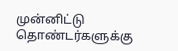முன்னிட்டு தொண்டர்களுக்கு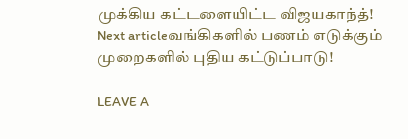முக்கிய கட்டளையிட்ட விஜயகாந்த்!
Next articleவங்கிகளில் பணம் எடுக்கும் முறைகளில் புதிய கட்டுப்பாடு!

LEAVE A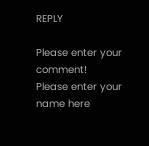REPLY

Please enter your comment!
Please enter your name here